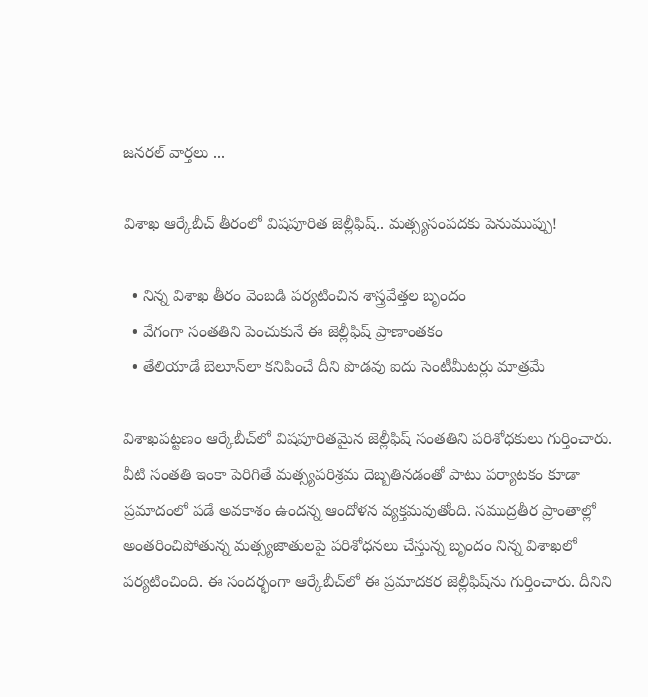జనరల్ వార్తలు ...

విశాఖ ఆర్కేబీచ్‌‌ తీరంలో విషపూరిత జెల్లీఫిష్‌.. మత్స్యసంపదకు పెనుముప్పు!

  • నిన్న విశాఖ తీరం వెంబడి పర్యటించిన శాస్త్రవేత్తల బృందం
  • వేగంగా సంతతిని పెంచుకునే ఈ జెల్లీఫిష్ ప్రాణాంతకం
  • తేలియాడే బెలూన్‌లా కనిపించే దీని పొడవు ఐదు సెంటీమీటర్లు మాత్రమే

విశాఖపట్టణం ఆర్కేబీచ్‌లో విషపూరితమైన జెల్లీఫిష్ సంతతిని పరిశోధకులు గుర్తించారు. వీటి సంతతి ఇంకా పెరిగితే మత్స్యపరిశ్రమ దెబ్బతినడంతో పాటు పర్యాటకం కూడా ప్రమాదంలో పడే అవకాశం ఉందన్న ఆందోళన వ్యక్తమవుతోంది. సముద్రతీర ప్రాంతాల్లో అంతరించిపోతున్న మత్స్యజాతులపై పరిశోధనలు చేస్తున్న బృందం నిన్న విశాఖలో పర్యటించింది. ఈ సందర్భంగా ఆర్కేబీచ్‌లో ఈ ప్రమాదకర జెల్లీఫిష్‌ను గుర్తించారు. దీనిని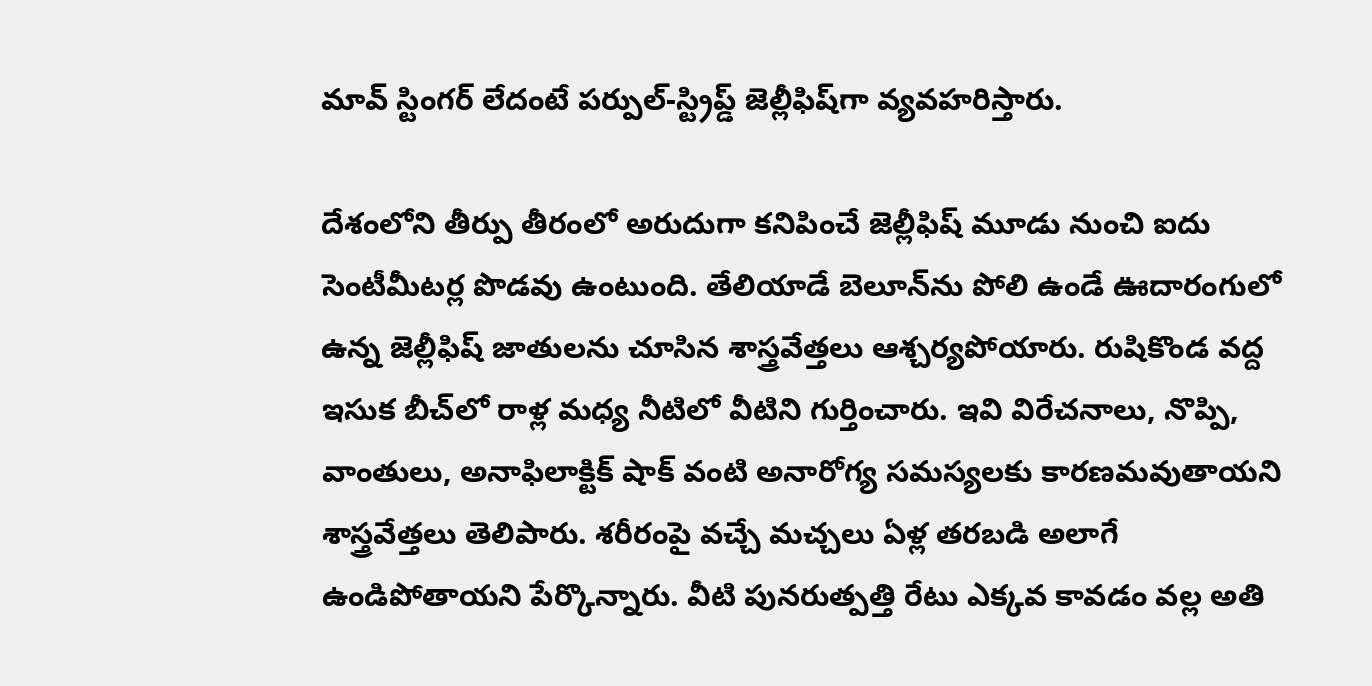మావ్ స్టింగర్ లేదంటే పర్పుల్-స్ట్రిప్డ్ జెల్లీఫిష్‌గా వ్యవహరిస్తారు.

దేశంలోని తీర్పు తీరంలో అరుదుగా కనిపించే జెల్లీఫిష్ మూడు నుంచి ఐదు సెంటీమీటర్ల పొడవు ఉంటుంది. తేలియాడే బెలూన్‌ను పోలి ఉండే ఊదారంగులో ఉన్న జెల్లీఫిష్ జాతులను చూసిన శాస్త్రవేత్తలు ఆశ్చర్యపోయారు. రుషికొండ వద్ద ఇసుక బీచ్‌లో రాళ్ల మధ్య నీటిలో వీటిని గుర్తించారు. ఇవి విరేచనాలు, నొప్పి, వాంతులు, అనాఫిలాక్టిక్ షాక్ వంటి అనారోగ్య సమస్యలకు కారణమవుతాయని శాస్త్రవేత్తలు తెలిపారు. శరీరంపై వచ్చే మచ్చలు ఏళ్ల తరబడి అలాగే ఉండిపోతాయని పేర్కొన్నారు. వీటి పునరుత్పత్తి రేటు ఎక్కవ కావడం వల్ల అతి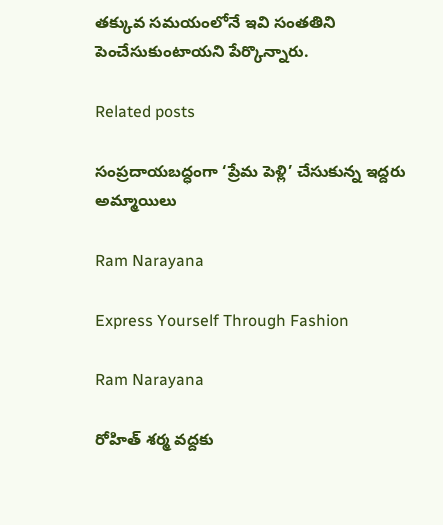తక్కువ సమయంలోనే ఇవి సంతతిని పెంచేసుకుంటాయని పేర్కొన్నారు.

Related posts

సంప్రదాయబద్ధంగా ‘ప్రేమ పెళ్లి’ చేసుకున్న ఇద్దరు అమ్మాయిలు

Ram Narayana

Express Yourself Through Fashion

Ram Narayana

రోహిత్ శర్మ వద్దకు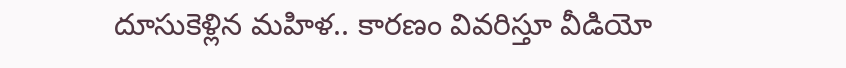దూసుకెళ్లిన మహిళ.. కారణం వివరిస్తూ వీడియో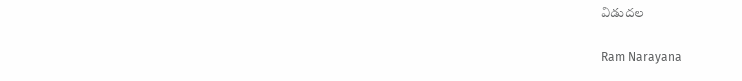విడుదల

Ram Narayana